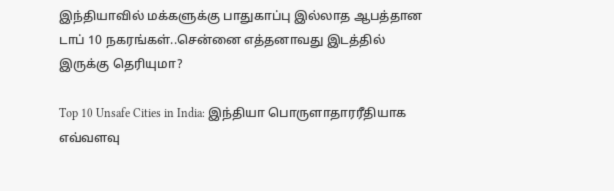இந்தியாவில் மக்களுக்கு பாதுகாப்பு இல்லாத ஆபத்தான டாப் 10 நகரங்கள்..சென்னை எத்தனாவது இடத்தில் இருக்கு தெரியுமா?

Top 10 Unsafe Cities in India: இந்தியா பொருளாதாரரீதியாக எவ்வளவு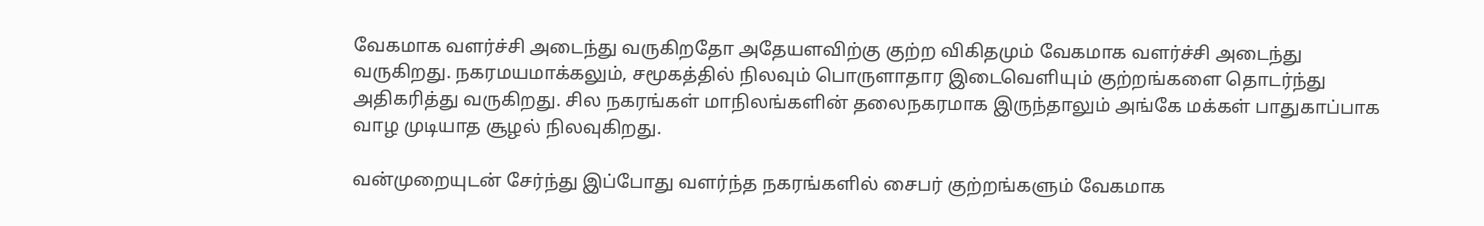வேகமாக வளர்ச்சி அடைந்து வருகிறதோ அதேயளவிற்கு குற்ற விகிதமும் வேகமாக வளர்ச்சி அடைந்து வருகிறது. நகரமயமாக்கலும், சமூகத்தில் நிலவும் பொருளாதார இடைவெளியும் குற்றங்களை தொடர்ந்து அதிகரித்து வருகிறது. சில நகரங்கள் மாநிலங்களின் தலைநகரமாக இருந்தாலும் அங்கே மக்கள் பாதுகாப்பாக வாழ முடியாத சூழல் நிலவுகிறது.

வன்முறையுடன் சேர்ந்து இப்போது வளர்ந்த நகரங்களில் சைபர் குற்றங்களும் வேகமாக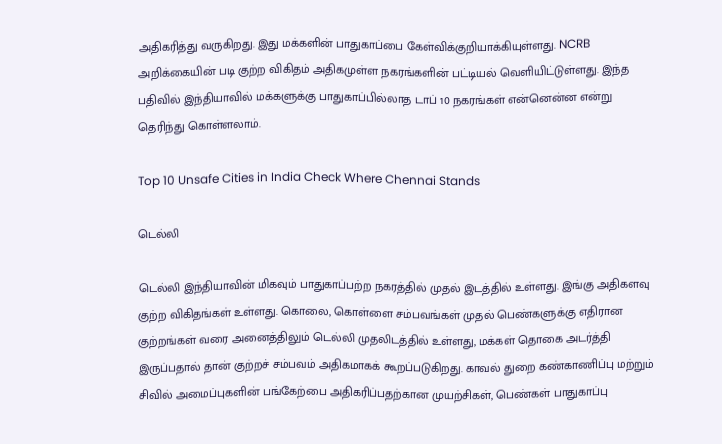அதிகரித்து வருகிறது. இது மக்களின் பாதுகாப்பை கேள்விக்குறியாக்கியுள்ளது. NCRB அறிக்கையின் படி குற்ற விகிதம் அதிகமுள்ள நகரங்களின் பட்டியல் வெளியிட்டுள்ளது. இந்த பதிவில் இந்தியாவில் மக்களுக்கு பாதுகாப்பில்லாத டாப் 10 நகரங்கள் என்னென்ன என்று தெரிந்து கொள்ளலாம்.

Top 10 Unsafe Cities in India Check Where Chennai Stands

டெல்லி

டெல்லி இந்தியாவின் மிகவும் பாதுகாப்பற்ற நகரத்தில் முதல் இடத்தில் உள்ளது. இங்கு அதிகளவு குற்ற விகிதங்கள் உள்ளது. கொலை, கொள்ளை சம்பவங்கள் முதல் பெண்களுக்கு எதிரான குற்றங்கள் வரை அனைத்திலும் டெல்லி முதலிடத்தில் உள்ளது, மக்கள் தொகை அடர்த்தி இருப்பதால் தான் குற்றச் சம்பவம் அதிகமாகக் கூறப்படுகிறது. காவல் துறை கண்காணிப்பு மற்றும் சிவில் அமைப்புகளின் பங்கேற்பை அதிகரிப்பதற்கான முயற்சிகள், பெண்கள் பாதுகாப்பு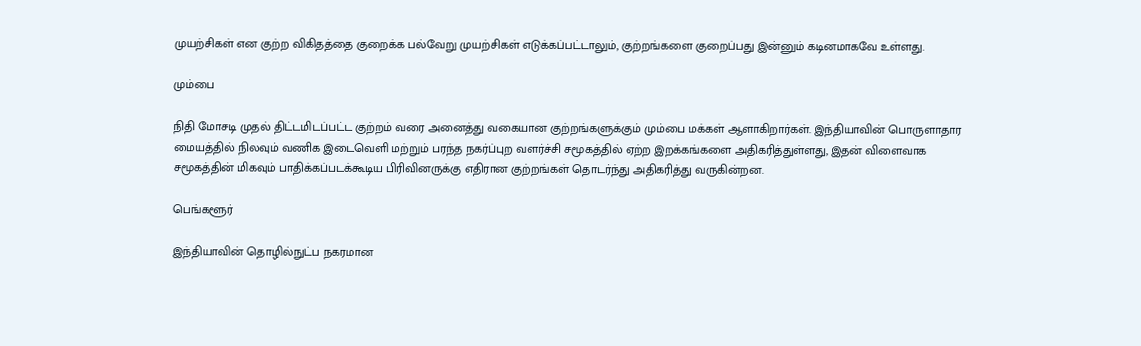முயற்சிகள் என குற்ற விகிதத்தை குறைக்க பல்வேறு முயற்சிகள் எடுக்கப்பட்டாலும், குற்றங்களை குறைப்பது இன்னும் கடினமாகவே உள்ளது.

மும்பை

நிதி மோசடி முதல் திட்டமிடப்பட்ட குற்றம் வரை அனைத்து வகையான குற்றங்களுக்கும் மும்பை மக்கள் ஆளாகிறார்கள். இந்தியாவின் பொருளாதார மையத்தில் நிலவும் வணிக இடைவெளி மற்றும் பரந்த நகர்ப்புற வளர்ச்சி சமூகத்தில் ஏற்ற இறக்கங்களை அதிகரித்துள்ளது, இதன் விளைவாக சமூகத்தின் மிகவும் பாதிக்கப்படக்கூடிய பிரிவினருக்கு எதிரான குற்றங்கள் தொடர்ந்து அதிகரித்து வருகின்றன.

பெங்களூர்

இந்தியாவின் தொழில்நுட்ப நகரமான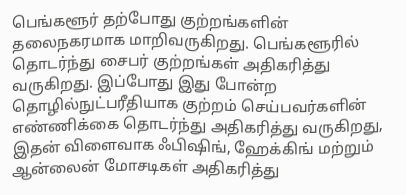பெங்களூர் தற்போது குற்றங்களின் தலைநகரமாக மாறிவருகிறது. பெங்களூரில் தொடர்ந்து சைபர் குற்றங்கள் அதிகரித்து வருகிறது. இப்போது இது போன்ற தொழில்நுட்பரீதியாக குற்றம் செய்பவர்களின் எண்ணிக்கை தொடர்ந்து அதிகரித்து வருகிறது, இதன் விளைவாக ஃபிஷிங், ஹேக்கிங் மற்றும் ஆன்லைன் மோசடிகள் அதிகரித்து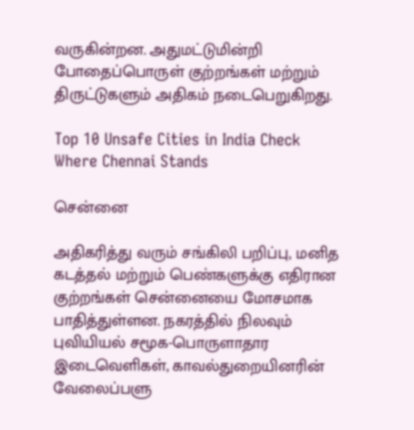வருகின்றன. அதுமட்டுமின்றி போதைப்பொருள் குற்றங்கள் மற்றும் திருட்டுகளும் அதிகம் நடைபெறுகிறது.

Top 10 Unsafe Cities in India Check Where Chennai Stands

சென்னை

அதிகரித்து வரும் சங்கிலி பறிப்பு, மனித கடத்தல் மற்றும் பெண்களுக்கு எதிரான குற்றங்கள் சென்னையை மோசமாக பாதித்துள்ளன. நகரத்தில் நிலவும் புவியியல் சமூக-பொருளாதார இடைவெளிகள், காவல்துறையினரின் வேலைப்பளு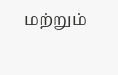மற்றும்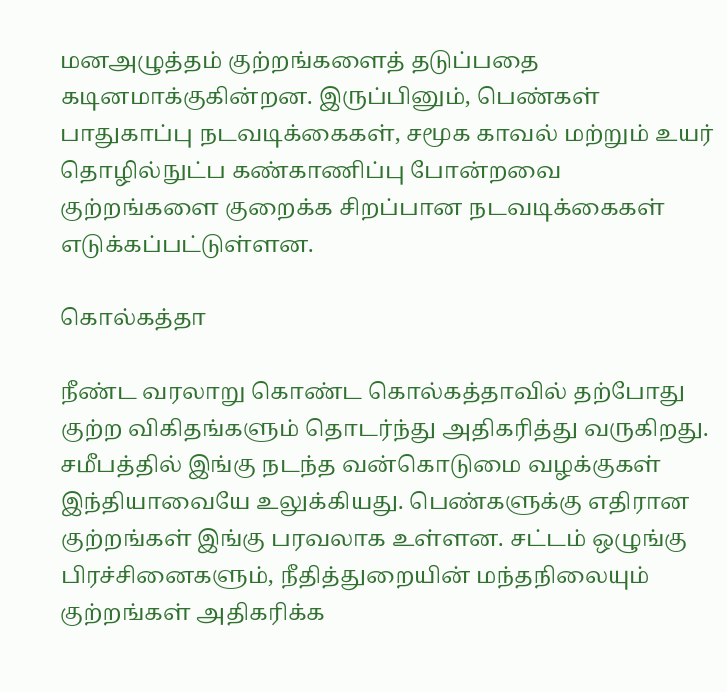மனஅழுத்தம் குற்றங்களைத் தடுப்பதை கடினமாக்குகின்றன. இருப்பினும், பெண்கள் பாதுகாப்பு நடவடிக்கைகள், சமூக காவல் மற்றும் உயர் தொழில்நுட்ப கண்காணிப்பு போன்றவை குற்றங்களை குறைக்க சிறப்பான நடவடிக்கைகள் எடுக்கப்பட்டுள்ளன.

கொல்கத்தா

நீண்ட வரலாறு கொண்ட கொல்கத்தாவில் தற்போது குற்ற விகிதங்களும் தொடர்ந்து அதிகரித்து வருகிறது. சமீபத்தில் இங்கு நடந்த வன்கொடுமை வழக்குகள் இந்தியாவையே உலுக்கியது. பெண்களுக்கு எதிரான குற்றங்கள் இங்கு பரவலாக உள்ளன. சட்டம் ஒழுங்கு பிரச்சினைகளும், நீதித்துறையின் மந்தநிலையும் குற்றங்கள் அதிகரிக்க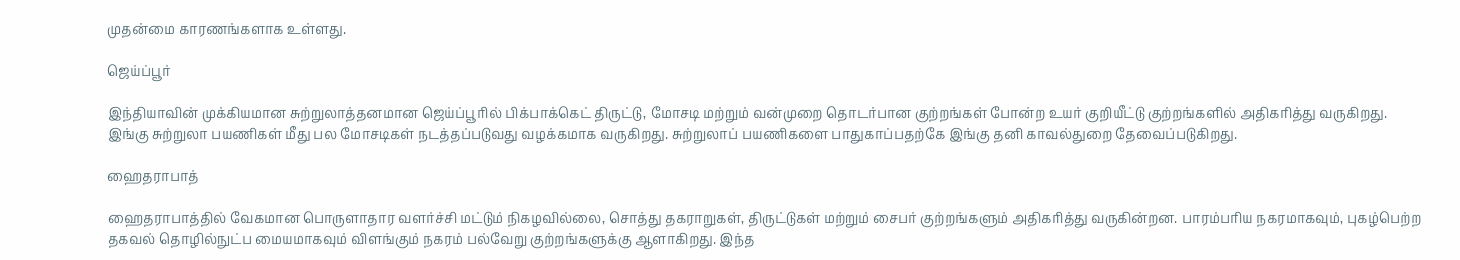முதன்மை காரணங்களாக உள்ளது.

ஜெய்ப்பூர்

இந்தியாவின் முக்கியமான சுற்றுலாத்தனமான ஜெய்ப்பூரில் பிக்பாக்கெட் திருட்டு, மோசடி மற்றும் வன்முறை தொடர்பான குற்றங்கள் போன்ற உயர் குறியீட்டு குற்றங்களில் அதிகரித்து வருகிறது. இங்கு சுற்றுலா பயணிகள் மீது பல மோசடிகள் நடத்தப்படுவது வழக்கமாக வருகிறது. சுற்றுலாப் பயணிகளை பாதுகாப்பதற்கே இங்கு தனி காவல்துறை தேவைப்படுகிறது.

ஹைதராபாத்

ஹைதராபாத்தில் வேகமான பொருளாதார வளர்ச்சி மட்டும் நிகழவில்லை, சொத்து தகராறுகள், திருட்டுகள் மற்றும் சைபர் குற்றங்களும் அதிகரித்து வருகின்றன. பாரம்பரிய நகரமாகவும், புகழ்பெற்ற தகவல் தொழில்நுட்ப மையமாகவும் விளங்கும் நகரம் பல்வேறு குற்றங்களுக்கு ஆளாகிறது. இந்த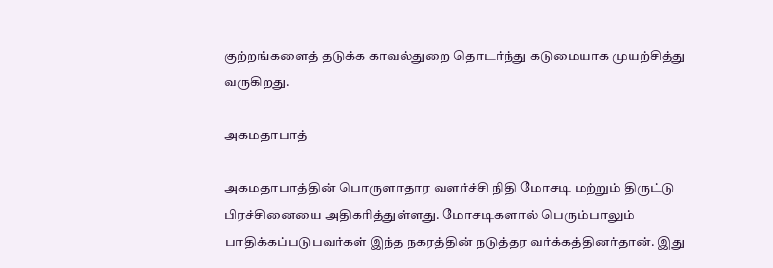குற்றங்களைத் தடுக்க காவல்துறை தொடர்ந்து கடுமையாக முயற்சித்து வருகிறது.

அகமதாபாத்

அகமதாபாத்தின் பொருளாதார வளர்ச்சி நிதி மோசடி மற்றும் திருட்டு பிரச்சினையை அதிகரித்துள்ளது. மோசடிகளால் பெரும்பாலும் பாதிக்கப்படுபவர்கள் இந்த நகரத்தின் நடுத்தர வர்க்கத்தினர்தான். இது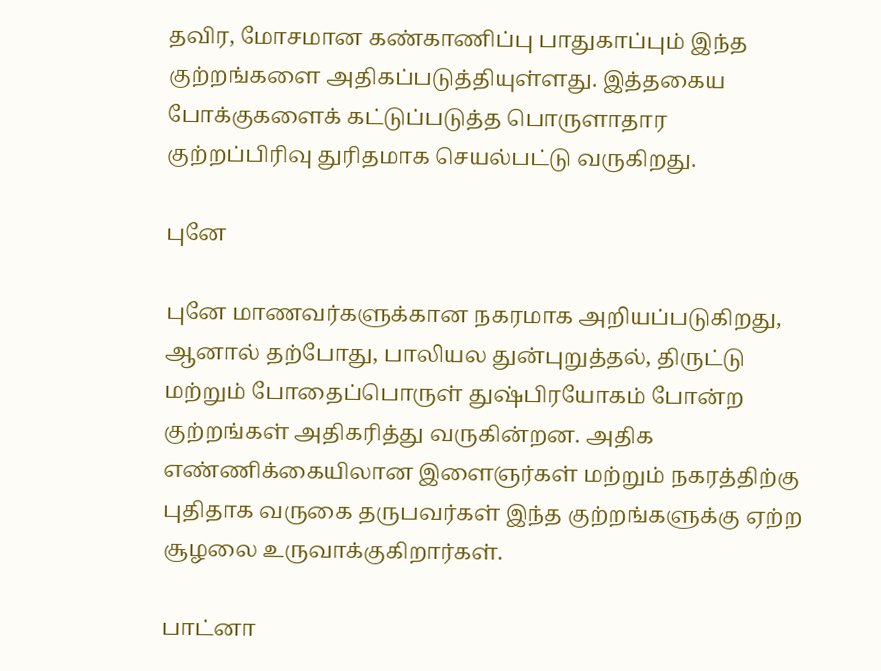தவிர, மோசமான கண்காணிப்பு பாதுகாப்பும் இந்த குற்றங்களை அதிகப்படுத்தியுள்ளது. இத்தகைய போக்குகளைக் கட்டுப்படுத்த பொருளாதார குற்றப்பிரிவு துரிதமாக செயல்பட்டு வருகிறது.

புனே

புனே மாணவர்களுக்கான நகரமாக அறியப்படுகிறது, ஆனால் தற்போது, பாலியல துன்புறுத்தல், திருட்டு மற்றும் போதைப்பொருள் துஷ்பிரயோகம் போன்ற குற்றங்கள் அதிகரித்து வருகின்றன. அதிக எண்ணிக்கையிலான இளைஞர்கள் மற்றும் நகரத்திற்கு புதிதாக வருகை தருபவர்கள் இந்த குற்றங்களுக்கு ஏற்ற சூழலை உருவாக்குகிறார்கள்.

பாட்னா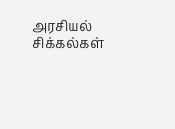அரசியல் சிக்கல்கள்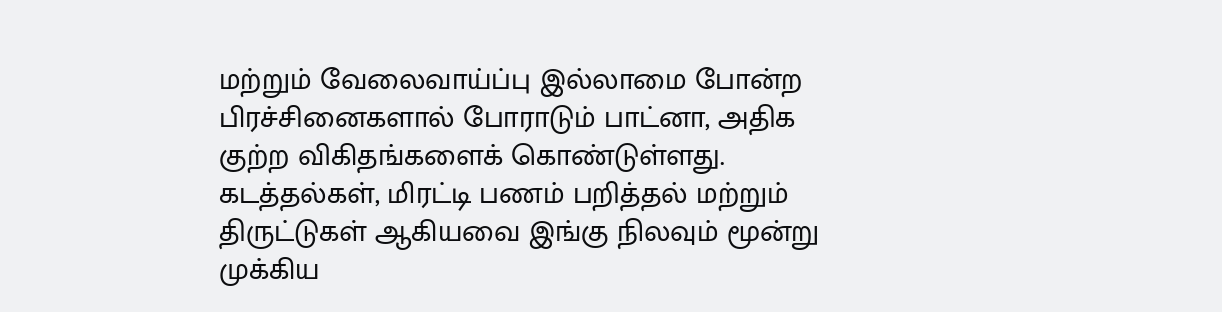மற்றும் வேலைவாய்ப்பு இல்லாமை போன்ற பிரச்சினைகளால் போராடும் பாட்னா, அதிக குற்ற விகிதங்களைக் கொண்டுள்ளது. கடத்தல்கள், மிரட்டி பணம் பறித்தல் மற்றும் திருட்டுகள் ஆகியவை இங்கு நிலவும் மூன்று முக்கிய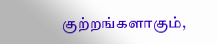குற்றங்களாகும்,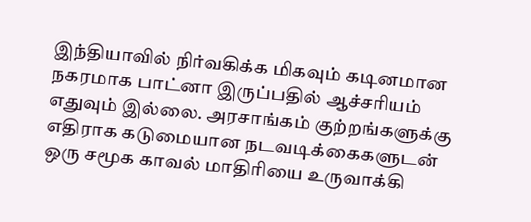இந்தியாவில் நிர்வகிக்க மிகவும் கடினமான நகரமாக பாட்னா இருப்பதில் ஆச்சரியம் எதுவும் இல்லை. அரசாங்கம் குற்றங்களுக்கு எதிராக கடுமையான நடவடிக்கைகளுடன் ஒரு சமூக காவல் மாதிரியை உருவாக்கி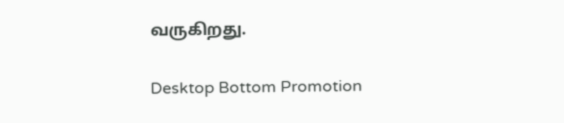வருகிறது.

Desktop Bottom Promotion